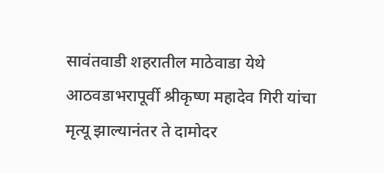सावंतवाडी शहरातील माठेवाडा येथे आठवडाभरापूर्वी श्रीकृष्ण महादेव गिरी यांचा मृत्यू झाल्यानंतर ते दामोदर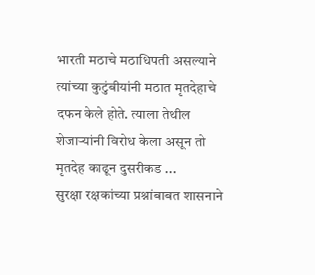भारती मठाचे मठाधिपती असल्याने त्यांच्या कुटुंबीयांनी मठात मृतदेहाचे दफन केले होते. त्याला तेथील शेजाऱ्यांनी विरोध केला असून तो मृतदेह काढून दुसरीकड ...
सुरक्षा रक्षकांच्या प्रश्नांबाबत शासनाने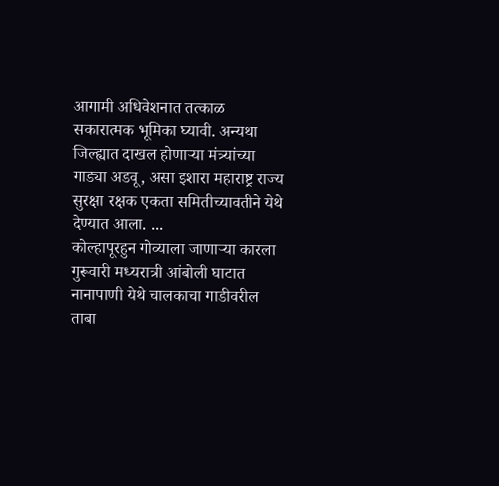आगामी अधिवेशनात तत्काळ सकारात्मक भूमिका घ्यावी. अन्यथा जिल्ह्यात दाखल होणाऱ्या मंत्र्यांच्या गाड्या अडवू, असा इशारा महाराष्ट्र राज्य सुरक्षा रक्षक एकता समितीच्यावतीने येथे देण्यात आला. ...
कोल्हापूरहुन गोव्याला जाणाऱ्या कारला गुरूवारी मध्यरात्री आंबोली घाटात नानापाणी येथे चालकाचा गाडीवरील ताबा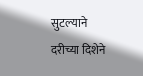सुटल्याने दरीच्या दिशेने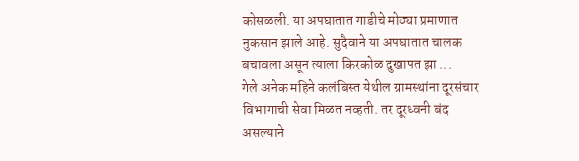कोसळली. या अपघातात गाडीचे मोठ्या प्रमाणात नुकसान झाले आहे. सुदैवाने या अपघातात चालक बचावला असून त्याला किरकोळ दुखापत झा ...
गेले अनेक महिने कलंबिस्त येथील ग्रामस्थांना दूरसंचार विभागाची सेवा मिळत नव्हती. तर दूरध्वनी बंद असल्याने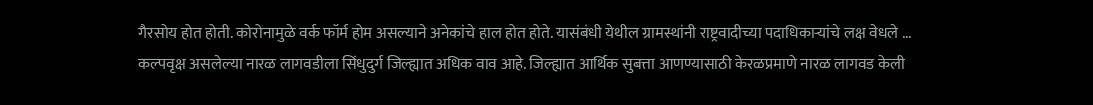गैरसोय होत होती. कोरोनामुळे वर्क फॉर्म होम असल्याने अनेकांचे हाल होत होते. यासंबंधी येथील ग्रामस्थांनी राष्ट्रवादीच्या पदाधिकाऱ्यांचे लक्ष वेधले ...
कल्पवृक्ष असलेल्या नारळ लागवडीला सिंधुदुर्ग जिल्ह्यात अधिक वाव आहे. जिल्ह्यात आर्थिक सुबत्ता आणण्यासाठी केरळप्रमाणे नारळ लागवड केली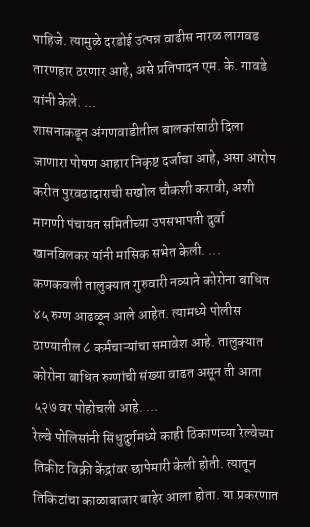पाहिजे. त्यामुळे दरडोई उत्पन्न वाढीस नारळ लागवड तारणहार ठरणार आहे, असे प्रतिपादन एम. के. गावडे यांनी केले. ...
शासनाकडून अंगणवाडीतील बालकांसाठी दिला जाणारा पोषण आहार निकृष्ट दर्जाचा आहे, असा आरोप करीत पुरवठादाराची सखोल चौकशी करावी, अशी मागणी पंचायत समितीच्या उपसभापती दुर्वा खानविलकर यांनी मासिक सभेत केली. ...
कणकवली तालुक्यात गुरुवारी नव्याने कोरोना बाधित ४५ रुग्ण आढळून आले आहेत. त्यामध्ये पोलीस ठाण्यातील ८ कर्मचाऱ्यांचा समावेश आहे. तालुक्यात कोरोना बाधित रुग्णांची संख्या वाढत असून ती आता ५२७ वर पोहोचली आहे. ...
रेल्वे पोलिसांनी सिंधुदुर्गमध्ये काही ठिकाणच्या रेल्वेच्या तिकीट विक्री केंद्रांवर छापेमारी केली होती. त्यातून तिकिटांचा काळाबाजार बाहेर आला होता. या प्रकरणात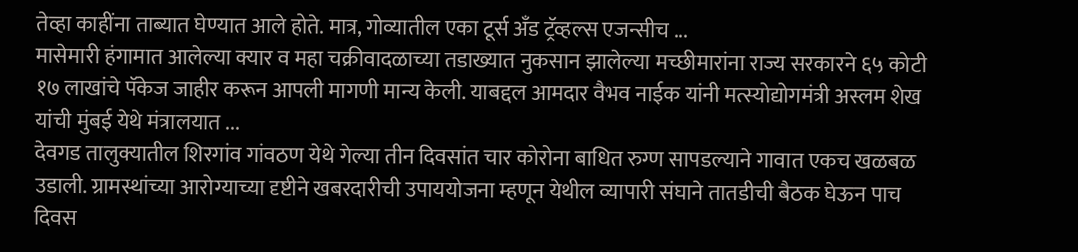तेव्हा काहींना ताब्यात घेण्यात आले होते. मात्र, गोव्यातील एका टूर्स अँड ट्रॅव्हल्स एजन्सीच ...
मासेमारी हंगामात आलेल्या क्यार व महा चक्रीवादळाच्या तडाख्यात नुकसान झालेल्या मच्छीमारांना राज्य सरकारने ६५ कोटी १७ लाखांचे पॅकेज जाहीर करून आपली मागणी मान्य केली. याबद्दल आमदार वैभव नाईक यांनी मत्स्योद्योगमंत्री अस्लम शेख यांची मुंबई येथे मंत्रालयात ...
देवगड तालुक्यातील शिरगांव गांवठण येथे गेल्या तीन दिवसांत चार कोरोना बाधित रुग्ण सापडल्याने गावात एकच खळबळ उडाली. ग्रामस्थांच्या आरोग्याच्या दृष्टीने खबरदारीची उपाययोजना म्हणून येथील व्यापारी संघाने तातडीची बैठक घेऊन पाच दिवस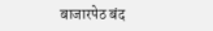बाजारपेठ बंद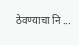ठेवण्याचा नि ...